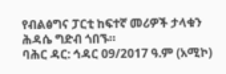የብልፅግና ፓርቲ ከፍተኛ መሪዎች ታላቁን ሕዳሴ ግድብ ጎበኙ።
ባሕር ዳር: ኅዳር 09/2017 ዓ.ም (አሚኮ)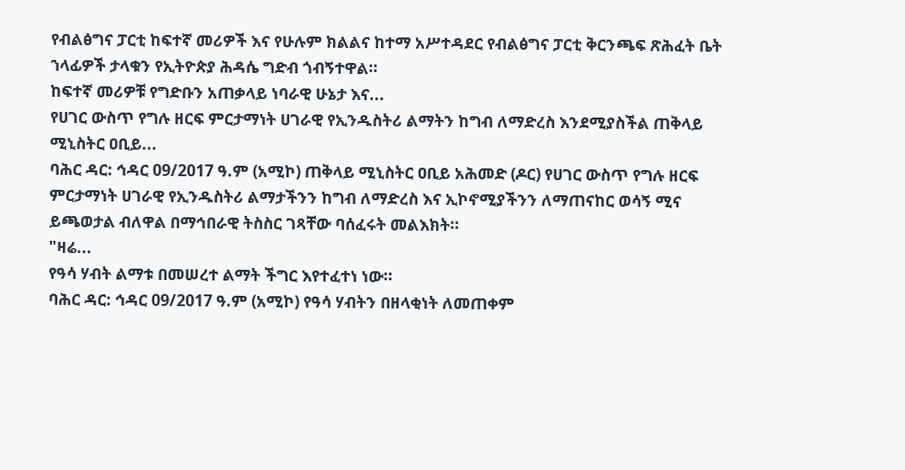የብልፅግና ፓርቲ ከፍተኛ መሪዎች እና የሁሉም ክልልና ከተማ አሥተዳደር የብልፅግና ፓርቲ ቅርንጫፍ ጽሕፈት ቤት ኀላፊዎች ታላቁን የኢትዮጵያ ሕዳሴ ግድብ ጎብኝተዋል።
ከፍተኛ መሪዎቹ የግድቡን አጠቃላይ ነባራዊ ሁኔታ እና...
የሀገር ውስጥ የግሉ ዘርፍ ምርታማነት ሀገራዊ የኢንዱስትሪ ልማትን ከግብ ለማድረስ እንደሚያስችል ጠቅላይ ሚኒስትር ዐቢይ...
ባሕር ዳር: ኅዳር 09/2017 ዓ.ም (አሚኮ) ጠቅላይ ሚኒስትር ዐቢይ አሕመድ (ዶር) የሀገር ውስጥ የግሉ ዘርፍ ምርታማነት ሀገራዊ የኢንዱስትሪ ልማታችንን ከግብ ለማድረስ እና ኢኮኖሚያችንን ለማጠናከር ወሳኝ ሚና ይጫወታል ብለዋል በማኅበራዊ ትስስር ገጻቸው ባሰፈሩት መልእክት።
"ዛሬ...
የዓሳ ሃብት ልማቱ በመሠረተ ልማት ችግር እየተፈተነ ነው።
ባሕር ዳር: ኅዳር 09/2017 ዓ.ም (አሚኮ) የዓሳ ሃብትን በዘላቂነት ለመጠቀም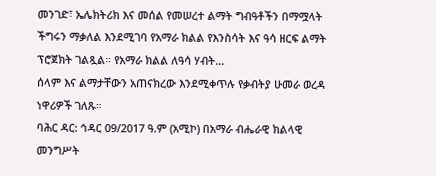መንገድ፣ ኤሌክትሪክ እና መሰል የመሠረተ ልማት ግብዓቶችን በማሟላት ችግሩን ማቃለል እንደሚገባ የአማራ ክልል የእንስሳት እና ዓሳ ዘርፍ ልማት ፕሮጀክት ገልጿል። የአማራ ክልል ለዓሳ ሃብት...
ሰላም እና ልማታቸውን አጠናክረው እንደሚቀጥሉ የቃብትያ ሁመራ ወረዳ ነዋሪዎች ገለጹ።
ባሕር ዳር: ኅዳር 09/2017 ዓ.ም (አሚኮ) በአማራ ብሔራዊ ክልላዊ መንግሥት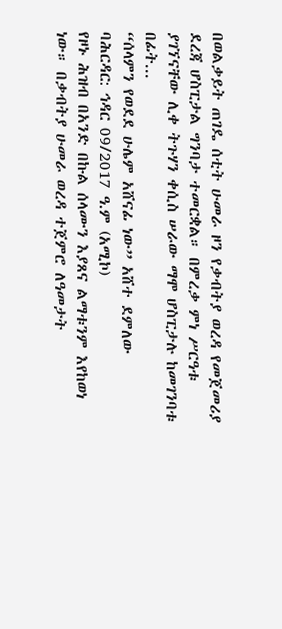በወልቃይት ጠገዴ ሰቲት ሁመራ ዞን የቃብትያ ወረዳ የመጀመሪያ ደረጃ ሆስፒታል ግንባታ ተመርቋል። በምረቃ ምነ ሥርዓቱ ያገኘናቸው ሊቀ ትጉሃን ቀሲስ ሠራው ማሞ ሆስፒታሉ ከመገንባቱ በፊት...
“ሰላምን የወደደ ሁሌም አሸናፊ ነው” አሸተ ደምለው
ባሕርዳር: ኅዳር 09/2017 ዓ.ም (አሚኮ)
የዞኑ ሕዝብ በአንድ በኩል ሰላሙን እያጸና ልማቱንም እየከወነ ነው። በቃብትያ ሁመራ ወረዳ ተጀምሮ ለዓመታት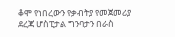ቆሞ የነበረውን የቃብትያ የመጀመሪያ ደረጃ ሆስፒታል ግንባታን በራስ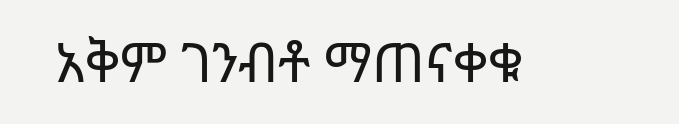አቅም ገንብቶ ማጠናቀቁ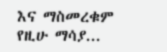እና ማስመረቁም የዚሁ ማሳያ...